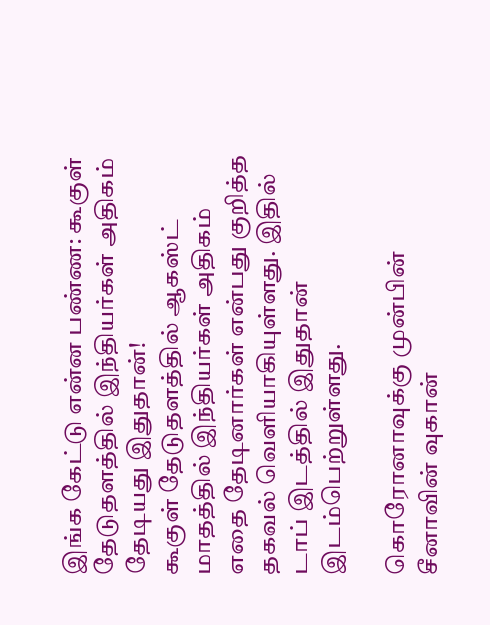இங்க கேட்டு என்ன பண்ண: கூகுள் தேடுதளத்தில் இந்தியர்கள் அதிகம் தேடியது இதுதான்!
கூகுள் தேடுதளத்தில் ஆகஸ்ட் மாதத்தில் இந்தியர்கள் அதிகம் எதை தேடினார்கள் என்பது குறித்த தகவல் வெளியாகியுள்ளது. இதில் டாப் இடத்தில் இதுதான் இடம்பெற்றுள்ளது.

கொரோனாவுக்கு முன்பின்
சீனாவின் வுகான்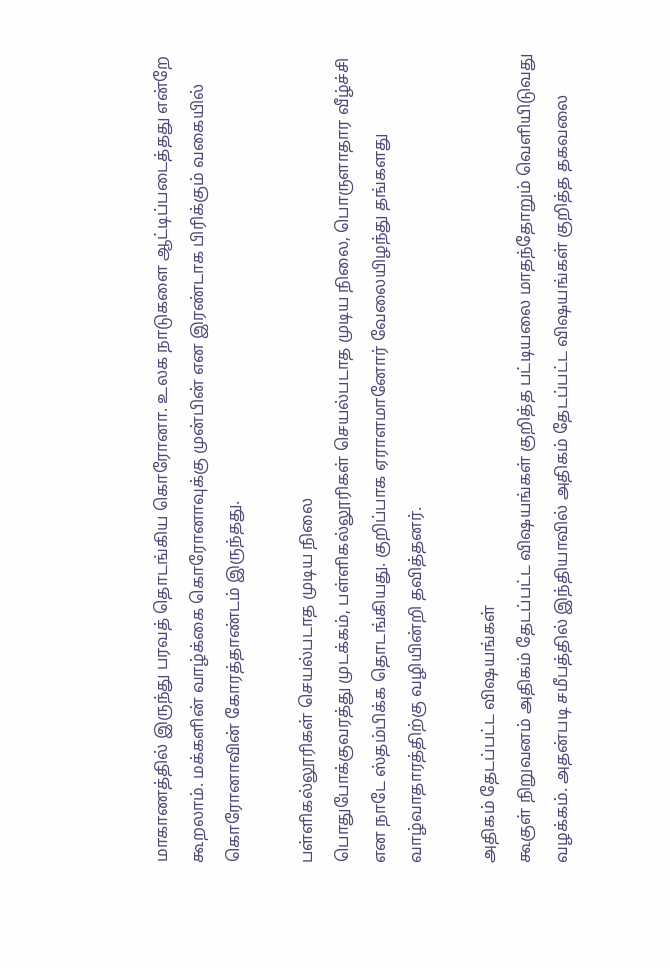மாகாணத்தில் இருந்து பரவத் தொடங்கிய கொரோனா. உலக நாடுகளை ஆட்டிப்படைத்தது என்றே கூறலாம். மக்களின் வாழ்க்கை கொரோனாவுக்கு முன்பின் என இரண்டாக பிரிக்கும் வகையில் கொரோனாவின் கோரத்தாண்டம் இருந்தது.

பள்ளிகல்லூரிகள் செயல்படாத முடிய நிலை
பொதுபோக்குவரத்து முடக்கம், பள்ளிகல்லூரிகள் செயல்படாத முடிய நிலை, பொருளாதார வீழ்ச்சி என நாடே ஸ்தம்பிக்க தொடங்கியது. குறிப்பாக ஏராளமானோர் வேலையிழந்து தங்களது வாழ்வாதாரத்திற்கு வழியின்றி தவித்தனர்.

அதிகம் தேடப்பட்ட விஷயங்கள்
கூகுள் நிறுவனம் அதிகம் தேடப்பட்ட விஷயங்கள் குறித்த பட்டியலை மாதந்தோறும் வெளியிடுவது வழக்கம். அதன்படி சமீபத்தில் இந்தியாவில் அதிகம் தேடப்பட்ட விஷயங்கள் குறித்த தகவலை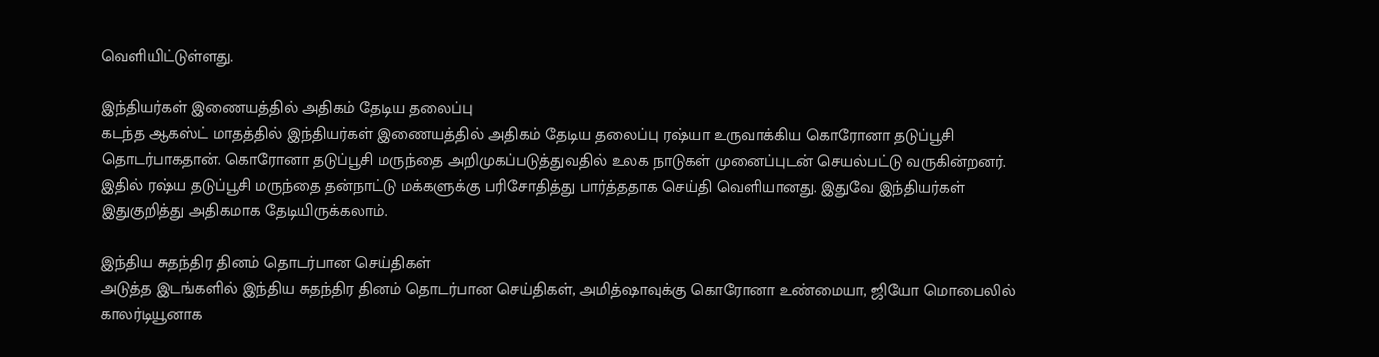வெளியிட்டுள்ளது.

இந்தியர்கள் இணையத்தில் அதிகம் தேடிய தலைப்பு
கடந்த ஆகஸ்ட் மாதத்தில் இந்தியர்கள் இணையத்தில் அதிகம் தேடிய தலைப்பு ரஷ்யா உருவாக்கிய கொரோனா தடுப்பூசி தொடர்பாகதான். கொரோனா தடுப்பூசி மருந்தை அறிமுகப்படுத்துவதில் உலக நாடுகள் முனைப்புடன் செயல்பட்டு வருகின்றனர். இதில் ரஷ்ய தடுப்பூசி மருந்தை தன்நாட்டு மக்களுக்கு பரிசோதித்து பார்த்ததாக செய்தி வெளியானது. இதுவே இந்தியர்கள் இதுகுறித்து அதிகமாக தேடியிருக்கலாம்.

இந்திய சுதந்திர தினம் தொடர்பான செய்திகள்
அடுத்த இடங்களில் இந்திய சுதந்திர தினம் தொடர்பான செய்திகள், அமித்ஷாவுக்கு கொரோனா உண்மையா, ஜியோ மொபைலில் காலர்டியூனாக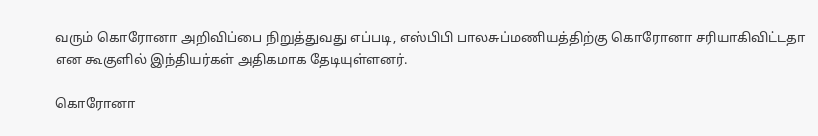வரும் கொரோனா அறிவிப்பை நிறுத்துவது எப்படி, எஸ்பிபி பாலசுப்மணியத்திற்கு கொரோனா சரியாகிவிட்டதா என கூகுளில் இந்தியர்கள் அதிகமாக தேடியுள்ளனர்.

கொரோனா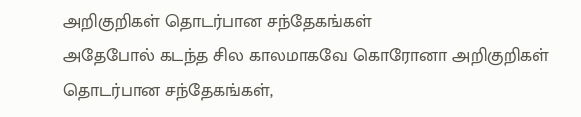அறிகுறிகள் தொடர்பான சந்தேகங்கள்
அதேபோல் கடந்த சில காலமாகவே கொரோனா அறிகுறிகள் தொடர்பான சந்தேகங்கள்,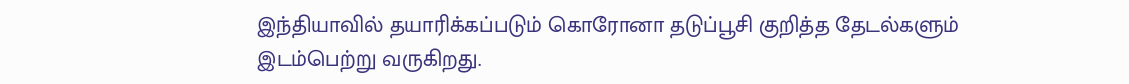இந்தியாவில் தயாரிக்கப்படும் கொரோனா தடுப்பூசி குறித்த தேடல்களும் இடம்பெற்று வருகிறது.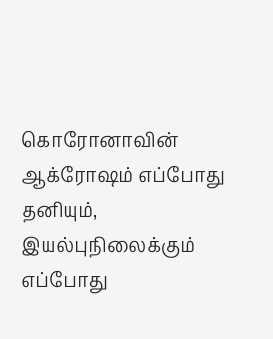கொரோனாவின் ஆக்ரோஷம் எப்போது தனியும், இயல்புநிலைக்கும் எப்போது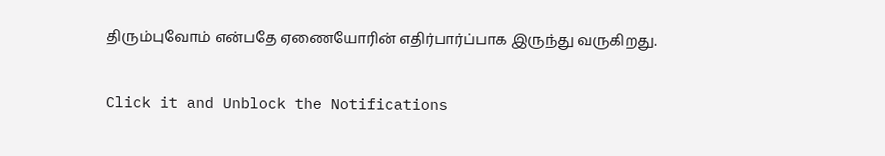திரும்புவோம் என்பதே ஏணையோரின் எதிர்பார்ப்பாக இருந்து வருகிறது.


Click it and Unblock the Notifications